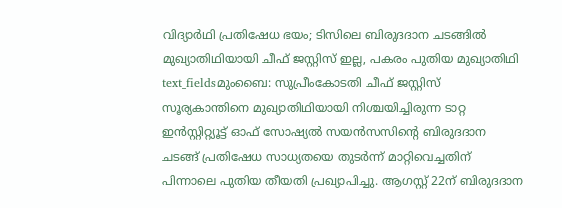വിദ്യാർഥി പ്രതിഷേധ ഭയം; ടിസിലെ ബിരുദദാന ചടങ്ങിൽ മുഖ്യാതിഥിയായി ചീഫ് ജസ്റ്റിസ് ഇല്ല, പകരം പുതിയ മുഖ്യാതിഥി
text_fieldsമുംബൈ: സുപ്രീംകോടതി ചീഫ് ജസ്റ്റിസ് സൂര്യകാന്തിനെ മുഖ്യാതിഥിയായി നിശ്ചയിച്ചിരുന്ന ടാറ്റ ഇൻസ്റ്റിറ്റ്യൂട്ട് ഓഫ് സോഷ്യൽ സയൻസസിന്റെ ബിരുദദാന ചടങ്ങ് പ്രതിഷേധ സാധ്യതയെ തുടർന്ന് മാറ്റിവെച്ചതിന് പിന്നാലെ പുതിയ തീയതി പ്രഖ്യാപിച്ചു. ആഗസ്റ്റ് 22ന് ബിരുദദാന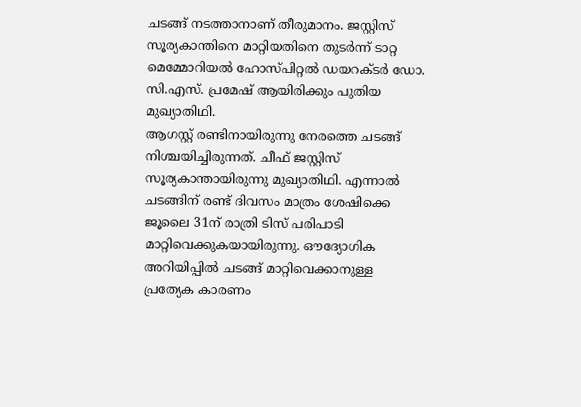ചടങ്ങ് നടത്താനാണ് തീരുമാനം. ജസ്റ്റിസ് സൂര്യകാന്തിനെ മാറ്റിയതിനെ തുടർന്ന് ടാറ്റ മെമ്മോറിയൽ ഹോസ്പിറ്റൽ ഡയറക്ടർ ഡോ. സി.എസ്. പ്രമേഷ് ആയിരിക്കും പുതിയ മുഖ്യാതിഥി.
ആഗസ്റ്റ് രണ്ടിനായിരുന്നു നേരത്തെ ചടങ്ങ് നിശ്ചയിച്ചിരുന്നത്. ചീഫ് ജസ്റ്റിസ് സൂര്യകാന്തായിരുന്നു മുഖ്യാതിഥി. എന്നാൽ ചടങ്ങിന് രണ്ട് ദിവസം മാത്രം ശേഷിക്കെ ജൂലൈ 31ന് രാത്രി ടിസ് പരിപാടി മാറ്റിവെക്കുകയായിരുന്നു. ഔദ്യോഗിക അറിയിപ്പിൽ ചടങ്ങ് മാറ്റിവെക്കാനുള്ള പ്രത്യേക കാരണം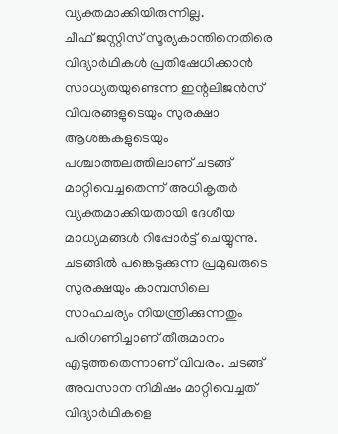വ്യക്തമാക്കിയിരുന്നില്ല.
ചീഫ് ജസ്റ്റിസ് സൂര്യകാന്തിനെതിരെ വിദ്യാർഥികൾ പ്രതിഷേധിക്കാൻ സാധ്യതയുണ്ടെന്ന ഇന്റലിജൻസ് വിവരങ്ങളുടെയും സുരക്ഷാ ആശങ്കകളുടെയും പശ്ചാത്തലത്തിലാണ് ചടങ്ങ് മാറ്റിവെച്ചതെന്ന് അധികൃതർ വ്യക്തമാക്കിയതായി ദേശീയ മാധ്യമങ്ങൾ റിപ്പോർട്ട് ചെയ്യുന്നു. ചടങ്ങിൽ പങ്കെടുക്കുന്ന പ്രമുഖരുടെ സുരക്ഷയും കാമ്പസിലെ സാഹചര്യം നിയന്ത്രിക്കുന്നതും പരിഗണിച്ചാണ് തീരുമാനം എടുത്തതെന്നാണ് വിവരം. ചടങ്ങ് അവസാന നിമിഷം മാറ്റിവെച്ചത് വിദ്യാർഥികളെ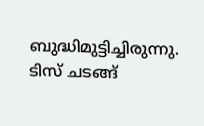ബുദ്ധിമുട്ടിച്ചിരുന്നു.
ടിസ് ചടങ്ങ്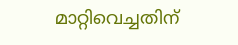മാറ്റിവെച്ചതിന്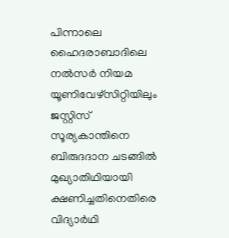പിന്നാലെ ഹൈദരാബാദിലെ നൽസർ നിയമ യൂണിവേഴ്സിറ്റിയിലും ജസ്റ്റിസ് സൂര്യകാന്തിനെ ബിരുദദാന ചടങ്ങിൽ മുഖ്യാതിഥിയായി ക്ഷണിച്ചതിനെതിരെ വിദ്യാർഥി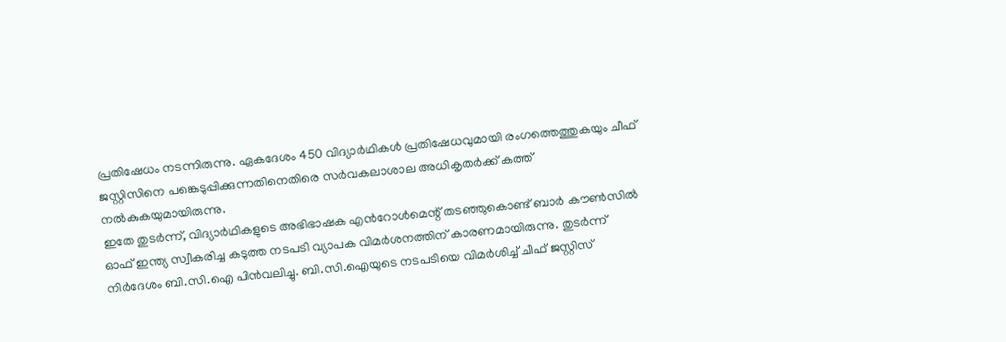പ്രതിഷേധം നടന്നിരുന്നു. ഏകദേശം 450 വിദ്യാർഥികൾ പ്രതിഷേധവുമായി രംഗത്തെത്തുകയും ചീഫ് ജസ്റ്റിസിനെ പങ്കെടുപ്പിക്കുന്നതിനെതിരെ സർവകലാശാല അധികൃതർക്ക് കത്ത് നൽകുകയുമായിരുന്നു.
ഇതേ തുടർന്ന്, വിദ്യാർഥികളുടെ അഭിഭാഷക എൻറോൾമെന്റ് തടഞ്ഞുകൊണ്ട് ബാർ കൗൺസിൽ ഓഫ് ഇന്ത്യ സ്വീകരിച്ച കടുത്ത നടപടി വ്യാപക വിമർശനത്തിന് കാരണമായിരുന്നു. തുടർന്ന് നിർദേശം ബി.സി.ഐ പിൻവലിച്ചു. ബി.സി.ഐയുടെ നടപടിയെ വിമർശിച്ച് ചീഫ് ജസ്റ്റിസ്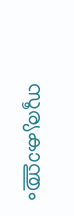സൂര്യകാന്തും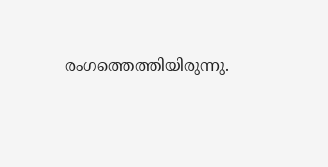രംഗത്തെത്തിയിരുന്നു.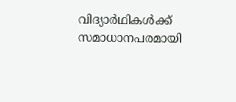വിദ്യാർഥികൾക്ക് സമാധാനപരമായി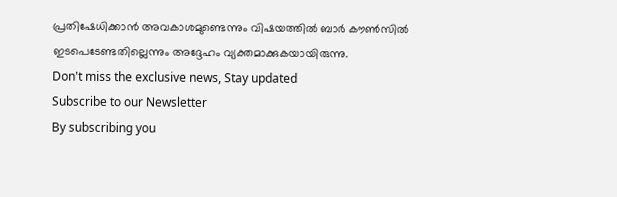പ്രതിഷേധിക്കാൻ അവകാശമുണ്ടെന്നും വിഷയത്തിൽ ബാർ കൗൺസിൽ ഇടപെടേണ്ടതില്ലെന്നും അദ്ദേഹം വ്യക്തമാക്കുകയായിരുന്നു.
Don't miss the exclusive news, Stay updated
Subscribe to our Newsletter
By subscribing you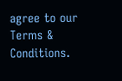agree to our Terms & Conditions.